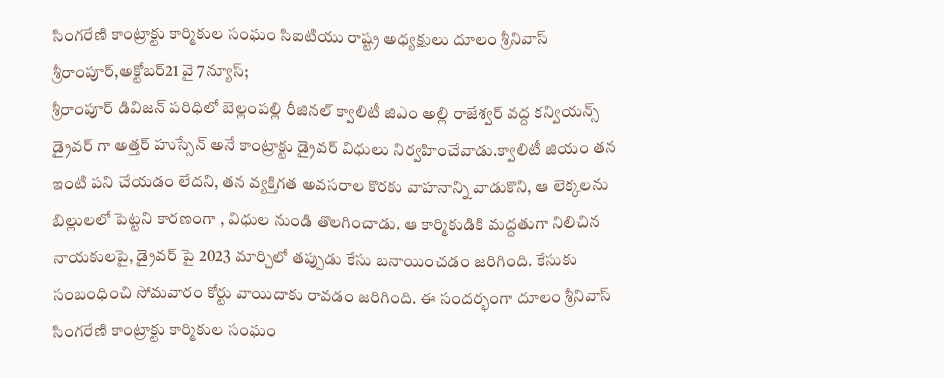సింగరేణి కాంట్రాక్టు కార్మికుల సంఘం సిఐటియు రాష్ట్ర అధ్యక్షులు దూలం శ్రీనివాస్
శ్రీరాంపూర్,అక్టోబర్21 వై 7న్యూస్;
శ్రీరాంపూర్ డివిజన్ పరిధిలో బెల్లంపల్లి రీజినల్ క్వాలిటీ జిఎం అల్లి రాజేశ్వర్ వద్ద కన్వియన్స్ డ్రైవర్ గా అత్తర్ హుస్సేన్ అనే కాంట్రాక్టు డ్రైవర్ విధులు నిర్వహించేవాడు.క్వాలిటీ జియం తన ఇంటి పని చేయడం లేదని, తన వ్యక్తిగత అవసరాల కొరకు వాహనాన్ని వాడుకొని, ఆ లెక్కలను బిల్లులలో పెట్టని కారణంగా , విధుల నుండి తొలగించాడు. ఆ కార్మికుడికి మద్దతుగా నిలిచిన నాయకులపై, డ్రైవర్ పై 2023 మార్చిలో తప్పుడు కేసు బనాయించడం జరిగింది. కేసుకు సంబంధించి సోమవారం కోర్టు వాయిదాకు రావడం జరిగింది. ఈ సందర్భంగా దూలం శ్రీనివాస్ సింగరేణి కాంట్రాక్టు కార్మికుల సంఘం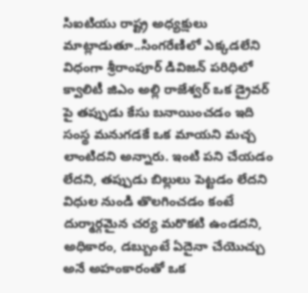సిఐటియు రాష్ట్ర అధ్యక్షులు మాట్లాడుతూ..సింగరేణిలో ఎక్కడలేని విధంగా శ్రీరాంపూర్ డివిజన్ పరిధిలో క్వాలిటీ జిఎం అల్లి రాజేశ్వర్ ఒక డ్రైవర్ పై తప్పుడు కేసు బనాయించడం ఇది సంస్థ మనుగడకే ఒక మాయని మచ్చ లాంటిదని అన్నారు. ఇంటి పని చేయడం లేదని, తప్పుడు బిల్లులు పెట్టడం లేదని విధుల నుండి తొలగించడం కంటే దుర్మార్గమైన చర్య మరొకటి ఉండదని, అధికారం, డబ్బుంటే ఏదైనా చేయొచ్చు అనే అహంకారంతో ఒక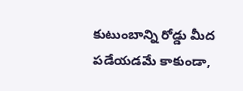కుటుంబాన్ని రోడ్డు మీద పడేయడమే కాకుండా,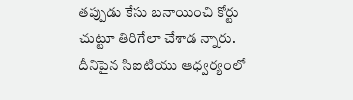తప్పుడు కేసు బనాయించి కోర్టు చుట్టూ తిరిగేలా చేశాడ న్నారు. దీనిపైన సిఐటియు ఆధ్వర్యంలో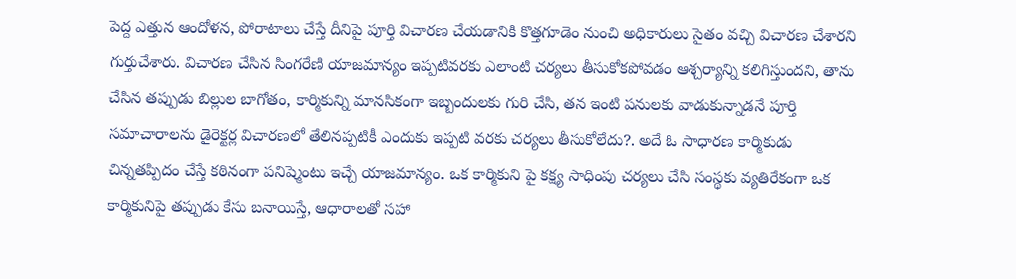పెద్ద ఎత్తున ఆందోళన, పోరాటాలు చేస్తే దీనిపై పూర్తి విచారణ చేయడానికి కొత్తగూడెం నుంచి అధికారులు సైతం వచ్చి విచారణ చేశారని గుర్తుచేశారు. విచారణ చేసిన సింగరేణి యాజమాన్యం ఇప్పటివరకు ఎలాంటి చర్యలు తీసుకోకపోవడం ఆశ్చర్యాన్ని కలిగిస్తుందని, తాను చేసిన తప్పుడు బిల్లుల బాగోతం, కార్మికున్ని మానసికంగా ఇబ్బందులకు గురి చేసి, తన ఇంటి పనులకు వాడుకున్నాడనే పూర్తి సమాచారాలను డైరెక్టర్ల విచారణలో తేలినప్పటికీ ఎందుకు ఇప్పటి వరకు చర్యలు తీసుకోలేదు?. అదే ఓ సాధారణ కార్మికుడు చిన్నతప్పిదం చేస్తే కఠినంగా పనిష్మెంటు ఇచ్చే యాజమాన్యం. ఒక కార్మికుని పై కక్ష్య సాధింపు చర్యలు చేసి సంస్థకు వ్యతిరేకంగా ఒక కార్మికునిపై తప్పుడు కేసు బనాయిస్తే, ఆధారాలతో సహా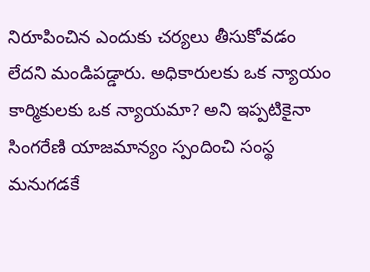నిరూపించిన ఎందుకు చర్యలు తీసుకోవడం లేదని మండిపడ్డారు. అధికారులకు ఒక న్యాయం కార్మికులకు ఒక న్యాయమా? అని ఇప్పటికైనా సింగరేణి యాజమాన్యం స్పందించి సంస్థ మనుగడకే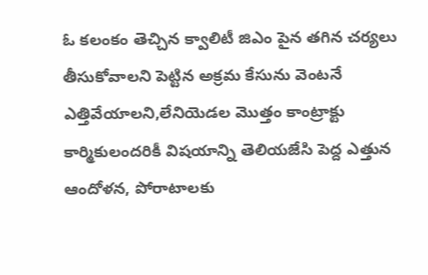ఓ కలంకం తెచ్చిన క్వాలిటీ జిఎం పైన తగిన చర్యలు తీసుకోవాలని పెట్టిన అక్రమ కేసును వెంటనే ఎత్తివేయాలని,లేనియెడల మొత్తం కాంట్రాక్టు కార్మికులందరికీ విషయాన్ని తెలియజేసి పెద్ద ఎత్తున ఆందోళన, పోరాటాలకు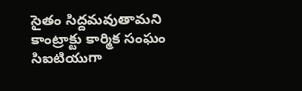సైతం సిద్దమవుతామని కాంట్రాక్టు కార్మిక సంఘం సిఐటియుగా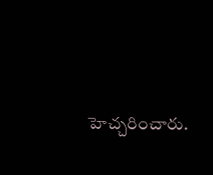హెచ్చరించారు.